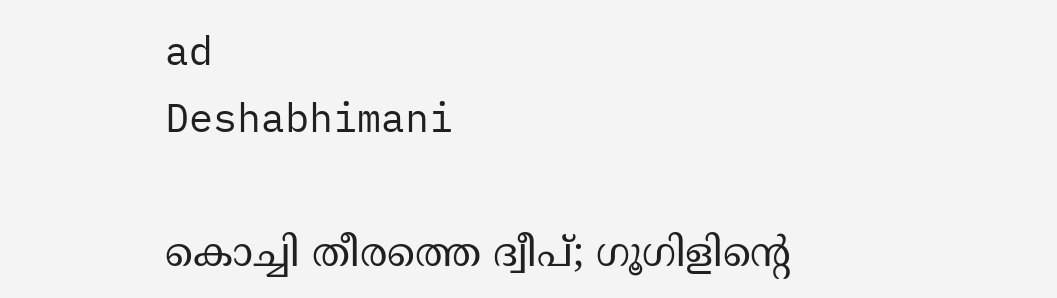ad
Deshabhimani

കൊച്ചി തീരത്തെ ദ്വീപ്‌; ഗൂഗിളിന്റെ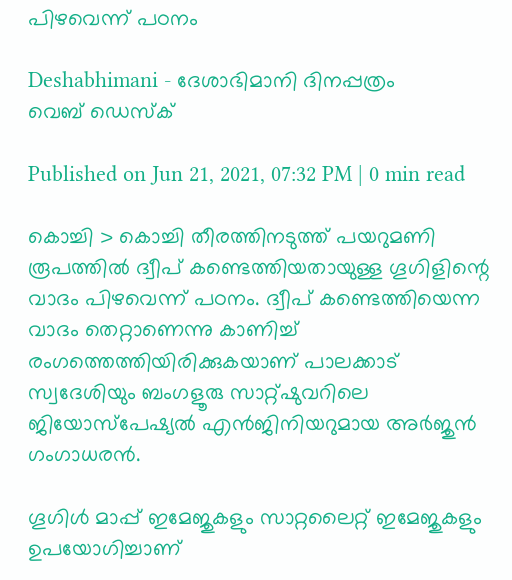പിഴവെന്ന്‌ പഠനം

Deshabhimani - ദേശാഭിമാനി ദിനപ്പത്രം
വെബ് ഡെസ്ക്

Published on Jun 21, 2021, 07:32 PM | 0 min read

കൊച്ചി > കൊച്ചി തീരത്തിനടുത്ത് പയറുമണി രൂപത്തിൽ ദ്വീപ്‌ കണ്ടെത്തിയതായുള്ള ഗൂഗിളിന്റെ വാദം പിഴവെന്ന്‌ പഠനം. ദ്വീപ്‌ കണ്ടെത്തിയെന്ന വാദം തെറ്റാണെന്നു കാണിച്ച്‌ രംഗത്തെത്തിയിരിക്കുകയാണ്‌ പാലക്കാട് സ്വദേശിയും ബംഗളൂരു സാറ്റ്‍ഷുവ‌റിലെ ജിയോസ്പേഷ്യൽ എൻജിനിയറുമായ അർജുൻ ഗംഗാധരൻ.

ഗൂഗിൾ മാപ്പ് ഇമേജുകളും സാറ്റലൈറ്റ് ഇമേജുകളും ഉപയോഗിച്ചാണ്‌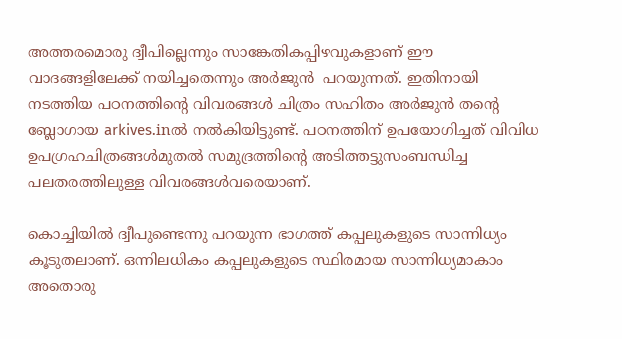അത്തരമൊരു ദ്വീപില്ലെന്നും സാങ്കേതികപ്പിഴവുകളാണ് ഈ വാദങ്ങളിലേക്ക് നയിച്ചതെന്നും അർജുൻ  പറയുന്നത്‌. ഇതിനായി  നടത്തിയ പഠനത്തിന്റെ വിവരങ്ങൾ ചിത്രം സഹിതം അർജുൻ തന്റെ ബ്ലോഗായ arkives.inൽ നൽകിയിട്ടുണ്ട്‌. പഠനത്തിന്‌ ഉപയോഗിച്ചത് വിവിധ ഉപഗ്രഹചിത്രങ്ങൾമുതൽ സമുദ്രത്തിന്റെ അടിത്തട്ടുസംബന്ധിച്ച പലതരത്തിലുള്ള വിവരങ്ങൾവരെയാണ്‌.

കൊച്ചിയിൽ ദ്വീപുണ്ടെന്നു പറയുന്ന ഭാഗത്ത് കപ്പലുകളുടെ സാന്നിധ്യം കൂടുതലാണ്. ഒന്നിലധികം കപ്പലുകളുടെ സ്ഥിരമായ സാന്നിധ്യമാകാം അതൊരു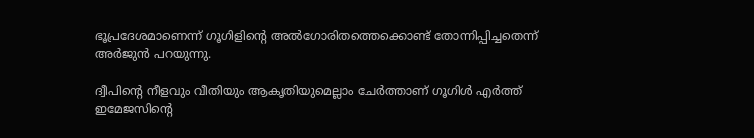ഭൂപ്രദേശമാണെന്ന് ഗൂഗിളിന്റെ അൽഗോരിതത്തെക്കൊണ്ട്‌ തോന്നിപ്പിച്ചതെന്ന് അർജുൻ പറയുന്നു.

ദ്വീപിന്റെ നീളവും വീതിയും ആകൃതിയുമെല്ലാം ചേർത്താണ്‌ ഗൂഗിൾ എർത്ത് ഇമേജസിന്റെ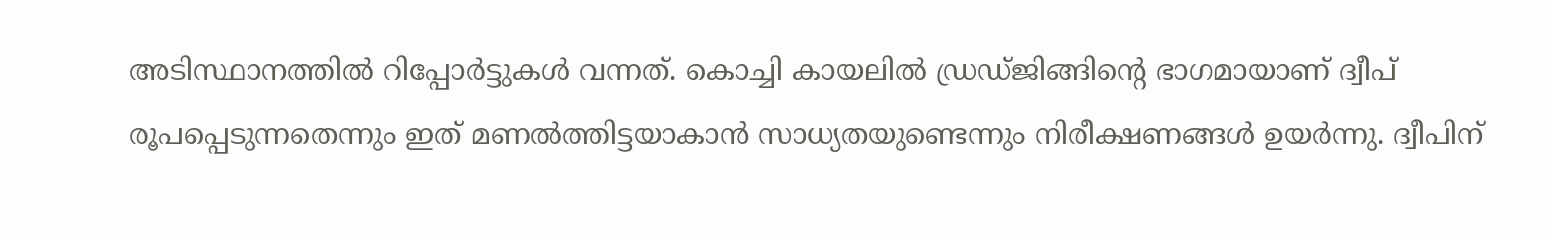അടിസ്ഥാനത്തിൽ റിപ്പോർട്ടുകൾ വന്നത്. കൊച്ചി കായലിൽ ഡ്രഡ്‌ജിങ്ങിന്റെ ഭാഗമായാണ് ദ്വീപ് രൂപപ്പെടുന്നതെന്നും ഇത് മണൽത്തിട്ടയാകാൻ സാധ്യതയുണ്ടെന്നും നിരീക്ഷണങ്ങൾ ഉയർന്നു. ദ്വീപിന്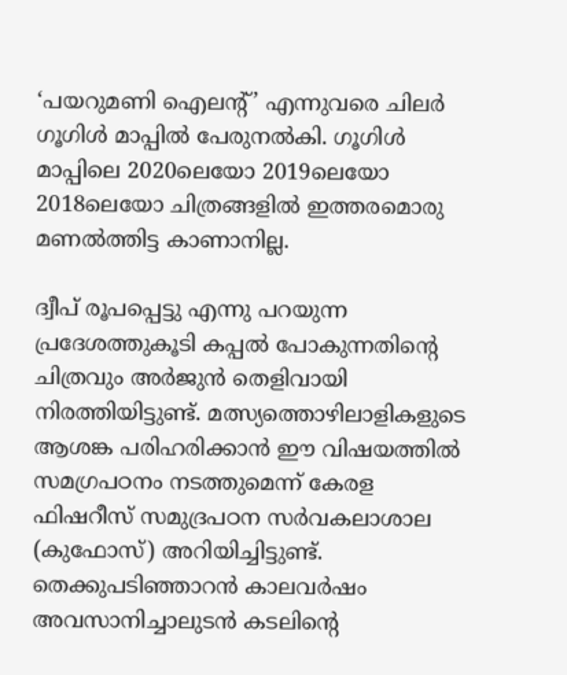‘പയറുമണി ഐലന്റ്’ എന്നുവരെ ചിലർ ഗൂഗിൾ മാപ്പിൽ പേരുനൽകി. ഗൂഗിൾ മാപ്പിലെ 2020ലെയോ 2019ലെയോ 2018ലെയോ ചിത്രങ്ങളിൽ ഇത്തരമൊരു മണൽത്തിട്ട കാണാനില്ല.

ദ്വീപ് രൂപപ്പെട്ടു എന്നു പറയുന്ന പ്രദേശത്തുകൂടി കപ്പൽ പോകുന്നതിന്റെ ചിത്രവും അർജുൻ തെളിവായി നിരത്തിയിട്ടുണ്ട്‌. മത്സ്യത്തൊഴിലാളികളുടെ ആശങ്ക പരിഹരിക്കാൻ ഈ വിഷയത്തിൽ സമഗ്രപഠനം നടത്തുമെന്ന്‌ കേരള ഫിഷറീസ് സമുദ്രപഠന സർവകലാശാല (കുഫോസ്) അറിയിച്ചിട്ടുണ്ട്‌. തെക്കുപടിഞ്ഞാറൻ കാലവർഷം അവസാനിച്ചാലുടൻ കടലിന്റെ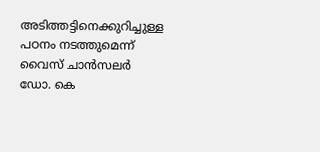അടിത്തട്ടിനെക്കുറിച്ചുള്ള പഠനം നടത്തുമെന്ന്‌ വൈസ്‌ ചാൻസലർ ഡോ. കെ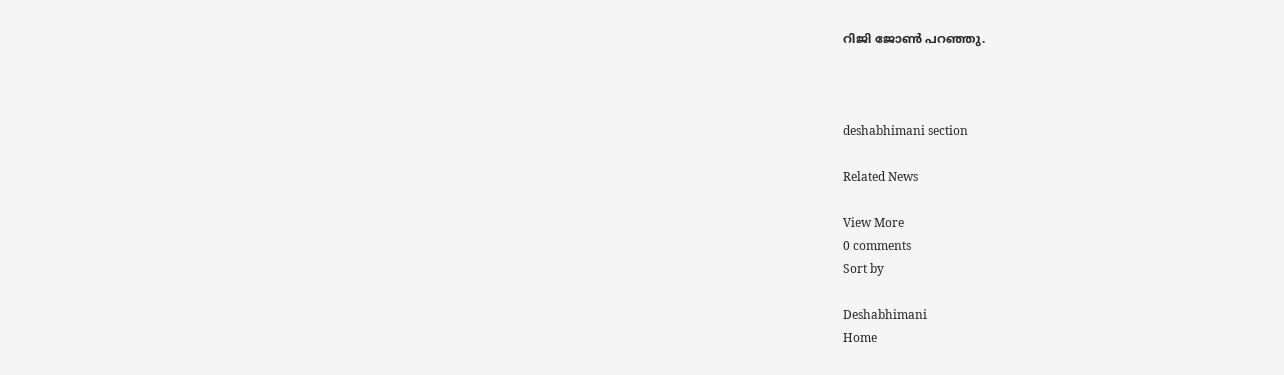റിജി ജോൺ പറഞ്ഞു.



deshabhimani section

Related News

View More
0 comments
Sort by

Deshabhimani
Home